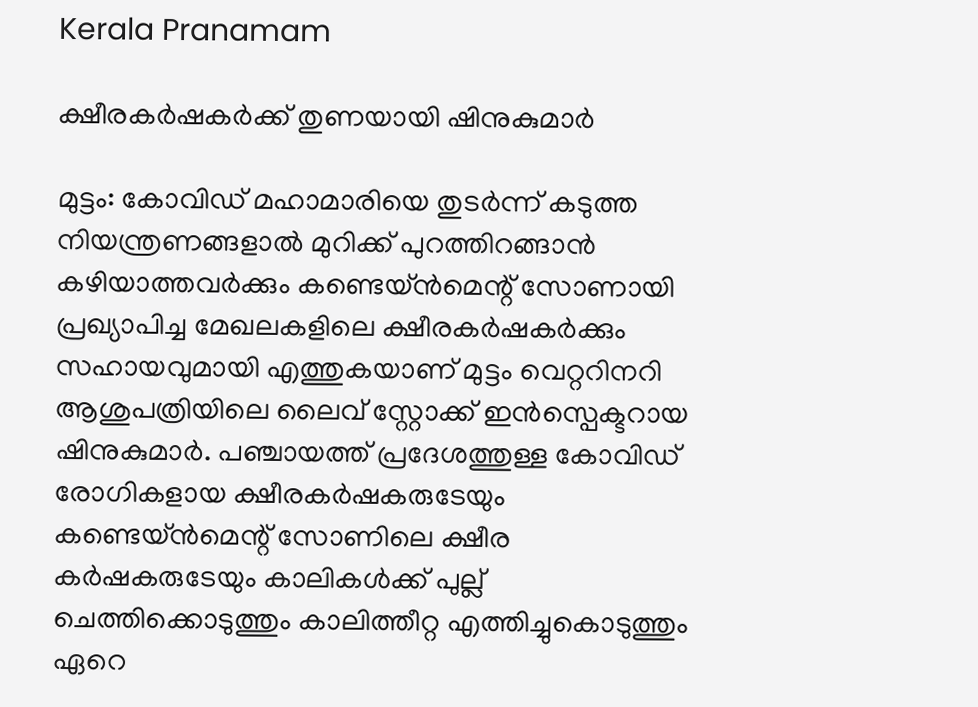Kerala Pranamam

ക്ഷീരകര്‍ഷകര്‍ക്ക് തുണയായി ഷിനുകുമാര്‍

മുട്ടം: കോവിഡ് മഹാമാരിയെ തുടര്‍ന്ന് കടുത്ത നിയന്ത്രണങ്ങളാല്‍ മുറിക്ക് പുറത്തിറങ്ങാന്‍ കഴിയാത്തവര്‍ക്കും കണ്ടെയ്ന്‍മെന്റ് സോണായി പ്രഖ്യാപിച്ച മേഖലകളിലെ ക്ഷീരകര്‍ഷകര്‍ക്കും സഹായവുമായി എത്തുകയാണ് മുട്ടം വെറ്ററിനറി ആശുപത്രിയിലെ ലൈവ് സ്റ്റോക്ക് ഇന്‍സ്പെക്ടറായ ഷിനുകുമാര്‍. പഞ്ചായത്ത് പ്രദേശത്തുള്ള കോവിഡ് രോഗികളായ ക്ഷീരകര്‍ഷകരുടേയും കണ്ടെയ്ന്‍മെന്റ് സോണിലെ ക്ഷീര കര്‍ഷകരുടേയും കാലികള്‍ക്ക് പുല്ല് ചെത്തിക്കൊടുത്തും കാലിത്തീറ്റ എത്തിച്ചുകൊടുത്തും ഏറെ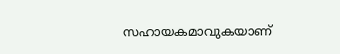സഹായകമാവുകയാണ്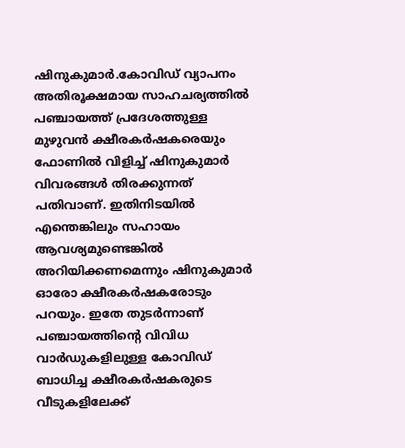ഷിനുകുമാര്‍.കോവിഡ് വ്യാപനം അതിരൂക്ഷമായ സാഹചര്യത്തില്‍ പഞ്ചായത്ത് പ്രദേശത്തുള്ള മുഴുവന്‍ ക്ഷീരകര്‍ഷകരെയും ഫോണില്‍ വിളിച്ച് ഷിനുകുമാര്‍ വിവരങ്ങള്‍ തിരക്കുന്നത് പതിവാണ്. ഇതിനിടയില്‍ എന്തെങ്കിലും സഹായം ആവശ്യമുണ്ടെങ്കില്‍ അറിയിക്കണമെന്നും ഷിനുകുമാര്‍ ഓരോ ക്ഷീരകര്‍ഷകരോടും പറയും. ഇതേ തുടര്‍ന്നാണ് പഞ്ചായത്തിന്റെ വിവിധ വാര്‍ഡുകളിലുള്ള കോവിഡ് ബാധിച്ച ക്ഷീരകര്‍ഷകരുടെ വീടുകളിലേക്ക്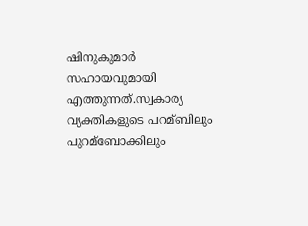ഷിനുകുമാര്‍ സഹായവുമായി എത്തുന്നത്.സ്വകാര്യ വ്യക്തികളുടെ പറമ്ബിലും പുറമ്‌ബോക്കിലും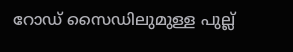റോഡ് സൈഡിലുമുള്ള പുല്ല്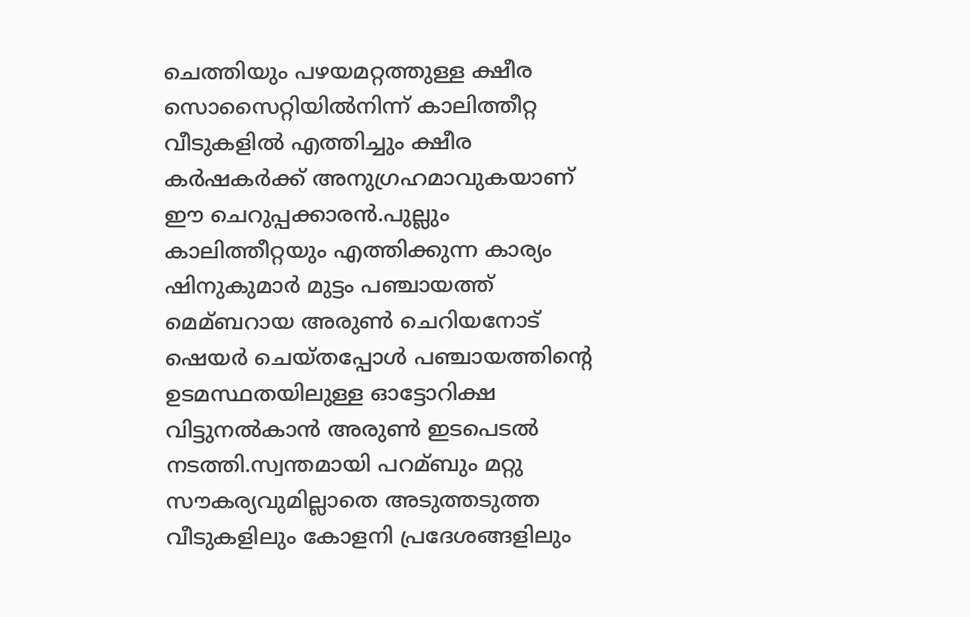ചെത്തിയും പഴയമറ്റത്തുള്ള ക്ഷീര സൊസൈറ്റിയില്‍നിന്ന് കാലിത്തീറ്റ വീടുകളില്‍ എത്തിച്ചും ക്ഷീര കര്‍ഷകര്‍ക്ക് അനുഗ്രഹമാവുകയാണ് ഈ ചെറുപ്പക്കാരന്‍.പുല്ലും കാലിത്തീറ്റയും എത്തിക്കുന്ന കാര്യം ഷിനുകുമാര്‍ മുട്ടം പഞ്ചായത്ത് മെമ്ബറായ അരുണ്‍ ചെറിയനോട് ഷെയര്‍ ചെയ്തപ്പോള്‍ പഞ്ചായത്തിന്റെ ഉടമസ്ഥതയിലുള്ള ഓട്ടോറിക്ഷ വിട്ടുനല്‍കാന്‍ അരുണ്‍ ഇടപെടല്‍ നടത്തി.സ്വന്തമായി പറമ്ബും മറ്റു സൗകര്യവുമില്ലാതെ അടുത്തടുത്ത വീടുകളിലും കോളനി പ്രദേശങ്ങളിലും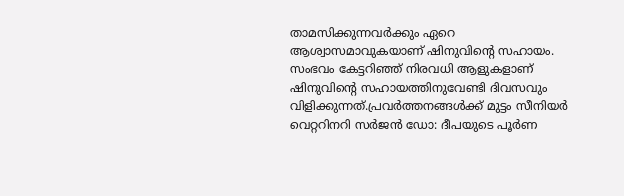താമസിക്കുന്നവര്‍ക്കും ഏറെ ആശ്വാസമാവുകയാണ് ഷിനുവിന്റെ സഹായം. സംഭവം കേട്ടറിഞ്ഞ് നിരവധി ആളുകളാണ് ഷിനുവിന്റെ സഹായത്തിനുവേണ്ടി ദിവസവും വിളിക്കുന്നത്.പ്രവര്‍ത്തനങ്ങള്‍ക്ക് മുട്ടം സീനിയര്‍ വെറ്ററിനറി സര്‍ജന്‍ ഡോ: ദീപയുടെ പൂര്‍ണ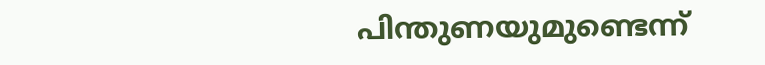പിന്തുണയുമുണ്ടെന്ന്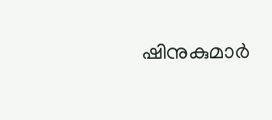ഷിനുകുമാര്‍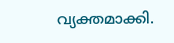വ്യക്തമാക്കി.